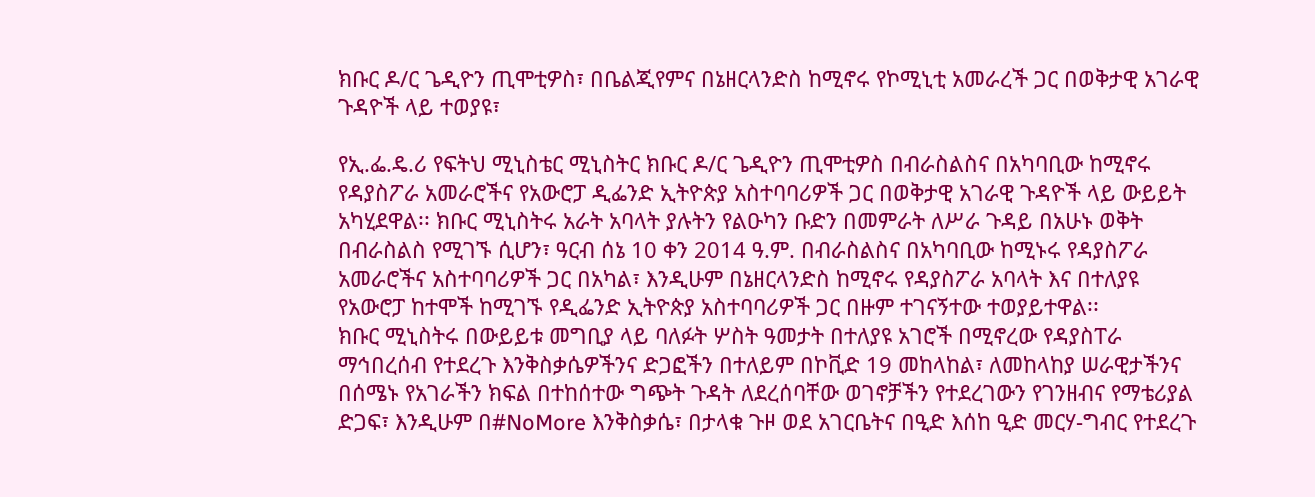ክቡር ዶ/ር ጌዲዮን ጢሞቲዎስ፣ በቤልጂየምና በኔዘርላንድስ ከሚኖሩ የኮሚኒቲ አመራረች ጋር በወቅታዊ አገራዊ ጉዳዮች ላይ ተወያዩ፣

የኢ.ፌ.ዴ.ሪ የፍትህ ሚኒስቴር ሚኒስትር ክቡር ዶ/ር ጌዲዮን ጢሞቲዎስ በብራስልስና በአካባቢው ከሚኖሩ የዳያስፖራ አመራሮችና የአውሮፓ ዲፌንድ ኢትዮጵያ አስተባባሪዎች ጋር በወቅታዊ አገራዊ ጉዳዮች ላይ ውይይት አካሂደዋል፡፡ ክቡር ሚኒስትሩ አራት አባላት ያሉትን የልዑካን ቡድን በመምራት ለሥራ ጉዳይ በአሁኑ ወቅት በብራስልስ የሚገኙ ሲሆን፣ ዓርብ ሰኔ 10 ቀን 2014 ዓ.ም. በብራስልስና በአካባቢው ከሚኑሩ የዳያስፖራ አመራሮችና አስተባባሪዎች ጋር በአካል፣ እንዲሁም በኔዘርላንድስ ከሚኖሩ የዳያስፖራ አባላት እና በተለያዩ የአውሮፓ ከተሞች ከሚገኙ የዲፌንድ ኢትዮጵያ አስተባባሪዎች ጋር በዙም ተገናኝተው ተወያይተዋል፡፡
ክቡር ሚኒስትሩ በውይይቱ መግቢያ ላይ ባለፉት ሦስት ዓመታት በተለያዩ አገሮች በሚኖረው የዳያስፐራ ማኅበረሰብ የተደረጉ እንቅስቃሴዎችንና ድጋፎችን በተለይም በኮቪድ 19 መከላከል፣ ለመከላከያ ሠራዊታችንና በሰሜኑ የአገራችን ክፍል በተከሰተው ግጭት ጉዳት ለደረሰባቸው ወገኖቻችን የተደረገውን የገንዘብና የማቴሪያል ድጋፍ፣ እንዲሁም በ#NoMore እንቅስቃሴ፣ በታላቁ ጉዞ ወደ አገርቤትና በዒድ እሰከ ዒድ መርሃ-ግብር የተደረጉ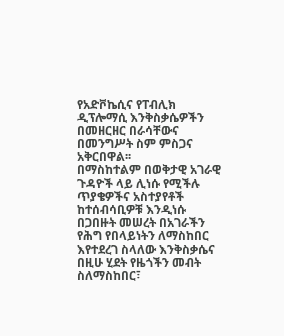የአድቮኬሲና የፐብሊክ ዲፕሎማሲ እንቅስቃሴዎችን በመዘርዘር በራሳቸውና በመንግሥት ስም ምስጋና አቅርበዋል፡፡
በማስከተልም በወቅታዊ አገራዊ ጉዳዮች ላይ ሊነሱ የሚችሉ ጥያቄዎችና አስተያየቶች ከተሰብሳቢዎቹ እንዲነሱ በጋበዙት መሠረት በአገራችን የሕግ የበላይነትን ለማስከበር እየተደረገ ስላለው እንቅስቃሴና በዚሁ ሂደት የዜጎችን መብት ስለማስከበር፣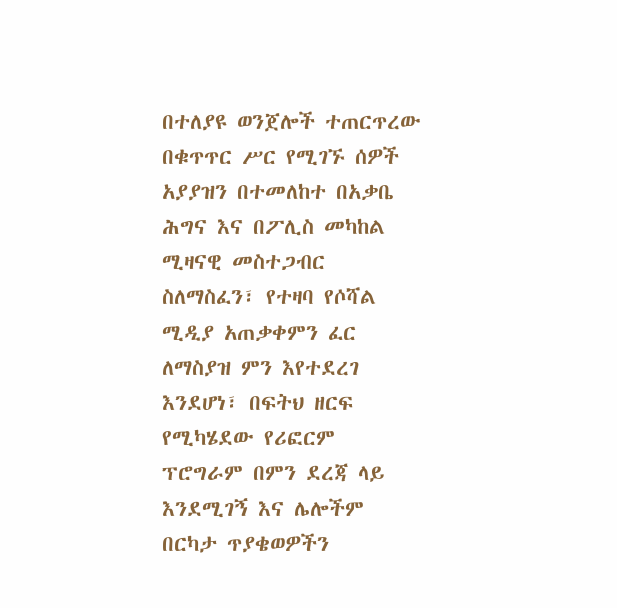በተለያዩ ወንጀሎች ተጠርጥረው በቁጥጥር ሥር የሚገኙ ሰዎች አያያዝን በተመለከተ በአቃቤ ሕግና እና በፖሊስ መካከል ሚዛናዊ መስተጋብር ስለማስፈን፣ የተዛባ የሶሻል ሚዲያ አጠቃቀምን ፈር ለማስያዝ ምን እየተደረገ እንደሆነ፣ በፍትህ ዘርፍ የሚካሄደው የሪፎርም ፕሮግራም በምን ደረጃ ላይ እንደሚገኝ እና ሌሎችም በርካታ ጥያቄወዎችን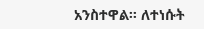አንስተዋል፡፡ ለተነሱት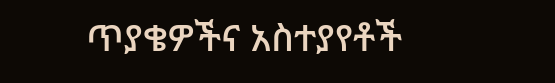ጥያቄዎችና አስተያየቶች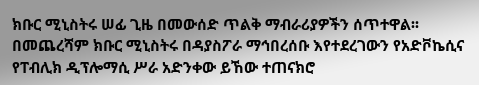ክቡር ሚኒስትሩ ሠፊ ጊዜ በመውሰድ ጥልቅ ማብራሪያዎችን ሰጥተዋል፡፡ በመጨረሻም ክቡር ሚኒስትሩ በዳያስፖራ ማኅበረሰቡ እየተደረገውን የአድቮኬሲና የፐብሊክ ዲፕሎማሲ ሥራ አድንቀው ይኸው ተጠናክሮ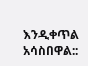እንዲቀጥል አሳስበዋል::